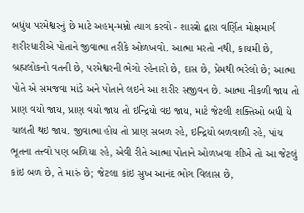બધુંય પરમેશ્વરનું છે માટે અહમ્-મમ્નો ત્યાગ કરવો - શાસ્ત્રો દ્વારા વર્ણિત મોક્ષમાર્ગ
શરીરધારીએ પોતાને જીવાત્મા તરીકે ઓળખવો. આત્મા મરતો નથી, કાયમી છે, બ્રહ્મલોકનો વતની છે, પરમેશ્વરની ભેગો રહેનારો છે, દાસ છે, પ્રેમથી ભરેલો છે; આત્મા પોતે એ સમજવા માંડે અને પોતાને લઇને આ શરીર સજીવન છે. આત્મા નીકળી જાય તો પ્રાણ વયો જાય, પ્રાણ વયો જાય તો ઇન્દ્રિયો વઇ જાય, માટે જેટલી શક્તિઓ બધી યે ચાલતી થઇ જાય. જીવાત્મા હોય તો પ્રાણ સબળ રહે, ઇન્દ્રિયો બળવાળી રહે, પાંચ ભૂતના તત્ત્વો પણ બળિયા રહે, એવી રીતે આત્મા પોતાને ઓળખવા શીખે તો આ જેટલું કાંઇ બળ છે, તે મારું છે; જેટલા કાંઇ સુખ આનંદ ભોગ વિલાસ છે,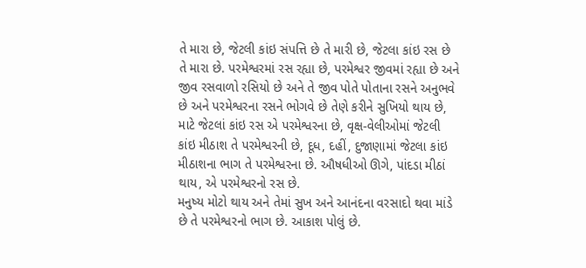તે મારા છે, જેટલી કાંઇ સંપત્તિ છે તે મારી છે, જેટલા કાંઇ રસ છે તે મારા છે. પરમેશ્વરમાં રસ રહ્યા છે, પરમેશ્વર જીવમાં રહ્યા છે અને જીવ રસવાળો રસિયો છે અને તે જીવ પોતે પોતાના રસને અનુભવે છે અને પરમેશ્વરના રસને ભોગવે છે તેણે કરીને સુખિયો થાય છે, માટે જેટલાં કાંઇ રસ એ પરમેશ્વરના છે, વૃક્ષ-વેલીઓમાં જેટલી કાંઇ મીઠાશ તે પરમેશ્વરની છે, દૂધ, દહીં, દુજાણામાં જેટલા કાંઇ મીઠાશના ભાગ તે પરમેશ્વરના છે. ઔષધીઓ ઊગે, પાંદડા મીઠાં થાય, એ પરમેશ્વરનો રસ છે.
મનુષ્ય મોટો થાય અને તેમાં સુખ અને આનંદના વરસાદો થવા માંડે છે તે પરમેશ્વરનો ભાગ છે. આકાશ પોલું છે.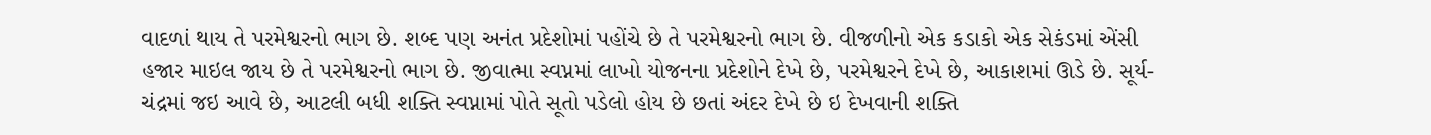વાદળાં થાય તે પરમેશ્વરનો ભાગ છે. શબ્દ પણ અનંત પ્રદેશોમાં પહોંચે છે તે પરમેશ્વરનો ભાગ છે. વીજળીનો એક કડાકો એક સેકંડમાં એંસી હજાર માઇલ જાય છે તે પરમેશ્વરનો ભાગ છે. જીવાત્મા સ્વપ્નમાં લાખો યોજનના પ્રદેશોને દેખે છે, પરમેશ્વરને દેખે છે, આકાશમાં ઊડે છે. સૂર્ય-ચંદ્રમાં જઇ આવે છે, આટલી બધી શક્તિ સ્વપ્નામાં પોતે સૂતો પડેલો હોય છે છતાં અંદર દેખે છે ઇ દેખવાની શક્તિ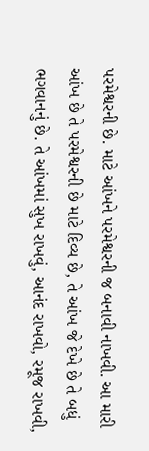પરમેશ્વરની છે. માટે આંખને પરમેશ્વરની જ બનાવી નાખવી. આ મારી આંખ છે તે પરમેશ્વરની છે માટે દિવ્ય છે, તે આંખ જે દેખે છે તે બધું ભગવાનનું છે. તે આંખમાં સુખ રાખવું, આનંદ રાખવો, રમૂજ રાખવી,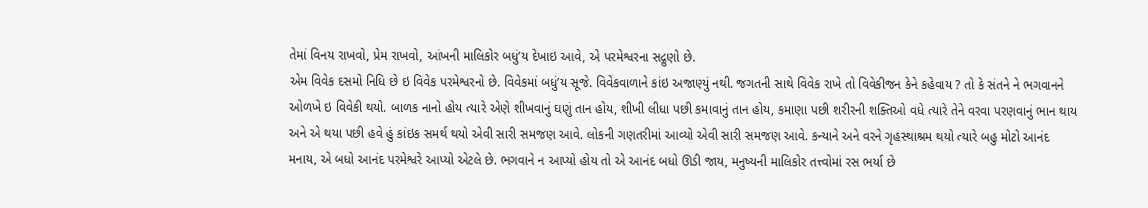તેમાં વિનય રાખવો, પ્રેમ રાખવો, આંખની માલિકોર બધું’ય દેખાઇ આવે, એ પરમેશ્વરના સદ્ગુણો છે.
એમ વિવેક દસમો નિધિ છે ઇ વિવેક પરમેશ્વરનો છે. વિવેકમાં બધું’ય સૂજે. વિવેકવાળાને કાંઇ અજાણ્યું નથી. જગતની સાથે વિવેક રાખે તો વિવેકીજન કેને કહેવાય ? તો કે સંતને ને ભગવાનને ઓળખે ઇ વિવેકી થયો. બાળક નાનો હોય ત્યારે એણે શીખવાનું ઘણું તાન હોય, શીખી લીધા પછી કમાવાનું તાન હોય, કમાણા પછી શરીરની શક્તિઓ વધે ત્યારે તેને વરવા પરણવાનું ભાન થાય અને એ થયા પછી હવે હું કાંઇક સમર્થ થયો એવી સારી સમજણ આવે. લોકની ગણતરીમાં આવ્યો એવી સારી સમજણ આવે. કન્યાને અને વરને ગૃહસ્થાશ્રમ થયો ત્યારે બહુ મોટો આનંદ મનાય, એ બધો આનંદ પરમેશ્વરે આપ્યો એટલે છે. ભગવાને ન આપ્યો હોય તો એ આનંદ બધો ઊડી જાય, મનુષ્યની માલિકોર તત્ત્વોમાં રસ ભર્યા છે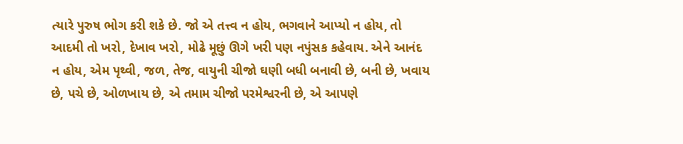ત્યારે પુરુષ ભોગ કરી શકે છે. જો એ તત્ત્વ ન હોય, ભગવાને આપ્યો ન હોય, તો આદમી તો ખરો, દેખાવ ખરો, મોઢે મૂછું ઊગે ખરી પણ નપુંસક કહેવાય. એને આનંદ ન હોય, એમ પૃથ્વી, જળ, તેજ, વાયુની ચીજો ઘણી બધી બનાવી છે, બની છે, ખવાય છે, પચે છે, ઓળખાય છે, એ તમામ ચીજો પરમેશ્વરની છે, એ આપણે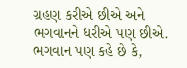ગ્રહણ કરીએ છીએ અને ભગવાનને ધરીએ પણ છીએ. ભગવાન પણ કહે છે કે,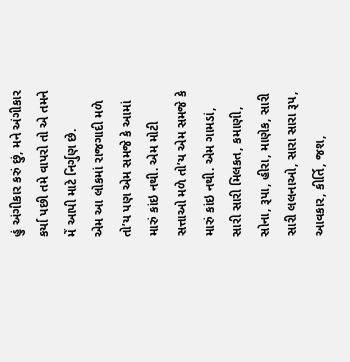હું અંગીકાર કરું છું, મને અંગીકાર કર્યા પછી તમે વાપરો તો એ તમને મેં આપી માટે નિર્ગુણ છે.
એમ આ લોકમાં રાજગાદી મળે તો’ય પણ એમ સમજે કે આમાં મારું કાંઇ નથી. એમ મોટી સત્તાઓ મળે તો’ય એમ સમજે કે મારું કાંઇ નથી. એમ ગામડાં, સારી સારી મિલકત, કમાણી, સોના, રૂપા, હીરા, માણેક, સારી સારી લલનાઓ, સારા સારા રૂપ, આવકાર, કીર્તિ, જશ,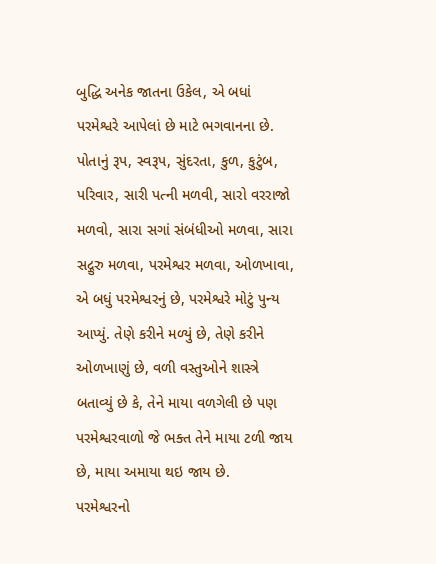બુદ્ધિ અનેક જાતના ઉકેલ, એ બધાં પરમેશ્વરે આપેલાં છે માટે ભગવાનના છે. પોતાનું રૂપ, સ્વરૂપ, સુંદરતા, કુળ, કુટુંબ, પરિવાર, સારી પત્ની મળવી, સારો વરરાજો મળવો, સારા સગાં સંબંધીઓ મળવા, સારા સદ્ગુરુ મળવા, પરમેશ્વર મળવા, ઓળખાવા, એ બધું પરમેશ્વરનું છે, પરમેશ્વરે મોટું પુન્ય આપ્યું. તેણે કરીને મળ્યું છે, તેણે કરીને ઓળખાણું છે, વળી વસ્તુઓને શાસ્ત્રે બતાવ્યું છે કે, તેને માયા વળગેલી છે પણ પરમેશ્વરવાળો જે ભક્ત તેને માયા ટળી જાય છે, માયા અમાયા થઇ જાય છે.
પરમેશ્વરનો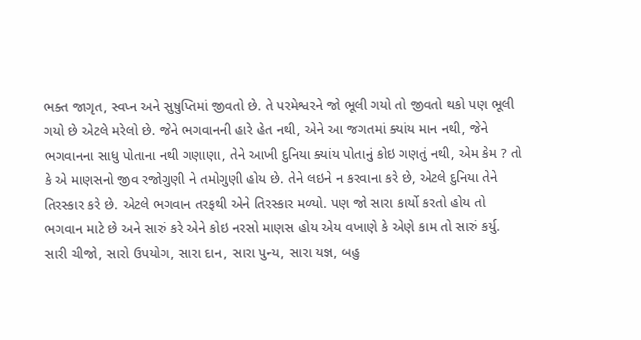ભક્ત જાગૃત, સ્વપ્ન અને સુષુપ્તિમાં જીવતો છે. તે પરમેશ્વરને જો ભૂલી ગયો તો જીવતો થકો પણ ભૂલી ગયો છે એટલે મરેલો છે. જેને ભગવાનની હારે હેત નથી, એને આ જગતમાં ક્યાંય માન નથી, જેને ભગવાનના સાધુ પોતાના નથી ગણાણા, તેને આખી દુનિયા ક્યાંય પોતાનું કોઇ ગણતું નથી, એમ કેમ ? તો કે એ માણસનો જીવ રજોગુણી ને તમોગુણી હોય છે. તેને લઇને ન કરવાના કરે છે, એટલે દુનિયા તેને તિરસ્કાર કરે છે. એટલે ભગવાન તરફથી એને તિરસ્કાર મળ્યો. પણ જો સારા કાર્યો કરતો હોય તો ભગવાન માટે છે અને સારું કરે એને કોઇ નરસો માણસ હોય એય વખાણે કે એણે કામ તો સારું કર્યુ. સારી ચીજો, સારો ઉપયોગ, સારા દાન, સારા પુન્ય, સારા યજ્ઞ, બહુ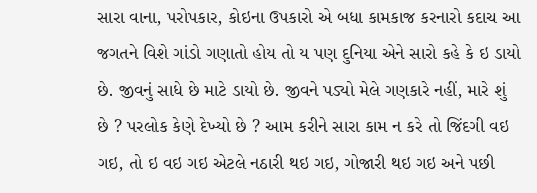સારા વાના, પરોપકાર, કોઇના ઉપકારો એ બધા કામકાજ કરનારો કદાચ આ જગતને વિશે ગાંડો ગણાતો હોય તો ય પણ દુનિયા એને સારો કહે કે ઇ ડાયો છે. જીવનું સાધે છે માટે ડાયો છે. જીવને પડ્યો મેલે ગણકારે નહીં, મારે શું છે ? પરલોક કેણે દેખ્યો છે ? આમ કરીને સારા કામ ન કરે તો જિંદગી વઇ ગઇ, તો ઇ વઇ ગઇ એટલે નઠારી થઇ ગઇ, ગોજારી થઇ ગઇ અને પછી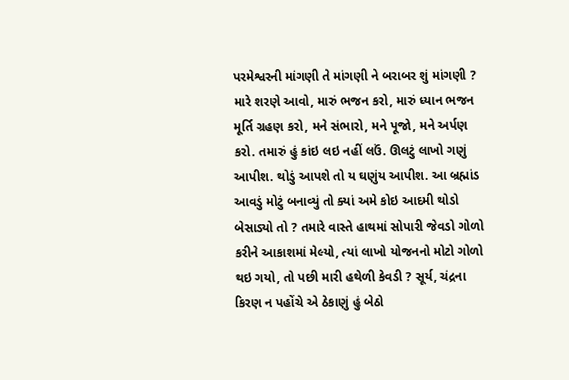પરમેશ્વરની માંગણી તે માંગણી ને બરાબર શું માંગણી ?
મારે શરણે આવો, મારું ભજન કરો, મારું ધ્યાન ભજન મૂર્તિ ગ્રહણ કરો, મને સંભારો, મને પૂજો, મને અર્પણ કરો. તમારું હું કાંઇ લઇ નહીં લઉં. ઊલટું લાખો ગણું આપીશ. થોડું આપશે તો ય ઘણુંય આપીશ. આ બ્રહ્માંડ આવડું મોટું બનાવ્યું તો ક્યાં અમે કોઇ આદમી થોડો બેસાડ્યો તો ? તમારે વાસ્તે હાથમાં સોપારી જેવડો ગોળો કરીને આકાશમાં મેલ્યો, ત્યાં લાખો યોજનનો મોટો ગોળો થઇ ગયો, તો પછી મારી હથેળી કેવડી ? સૂર્ય, ચંદ્રના કિરણ ન પહોંચે એ ઠેકાણું હું બેઠો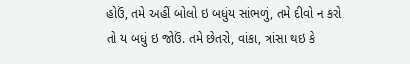હોઉં, તમે અહીં બોલો ઇ બધુંય સાંભળું, તમે દીવો ન કરો તો ય બધું ઇ જોઉં. તમે છેતરો, વાંકા, ત્રાંસા થઇ કે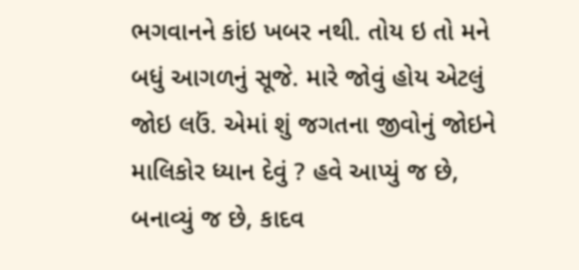ભગવાનને કાંઇ ખબર નથી. તોય ઇ તો મને બધું આગળનું સૂજે. મારે જોવું હોય એટલું જોઇ લઉં. એમાં શું જગતના જીવોનું જોઇને માલિકોર ધ્યાન દેવું ? હવે આપ્યું જ છે, બનાવ્યું જ છે, કાદવ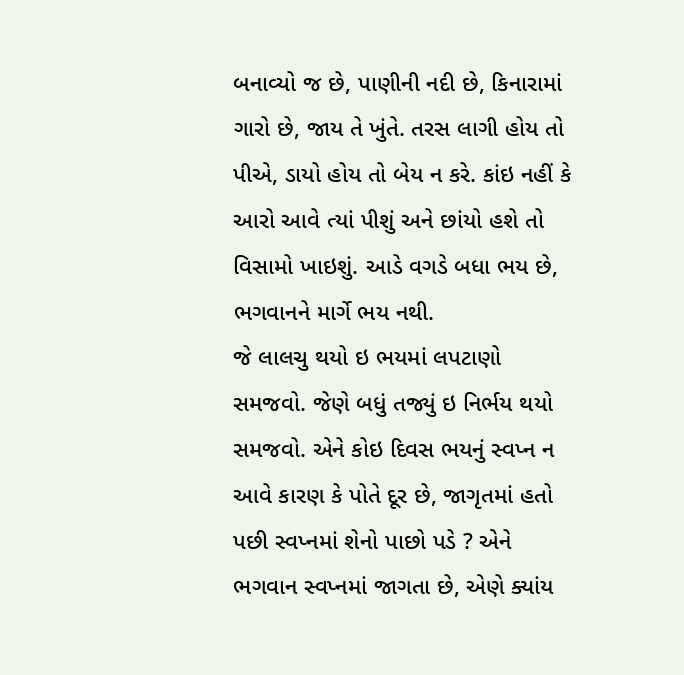બનાવ્યો જ છે, પાણીની નદી છે, કિનારામાં ગારો છે, જાય તે ખુંતે. તરસ લાગી હોય તો પીએ, ડાયો હોય તો બેય ન કરે. કાંઇ નહીં કે આરો આવે ત્યાં પીશું અને છાંયો હશે તો વિસામો ખાઇશું. આડે વગડે બધા ભય છે, ભગવાનને માર્ગે ભય નથી.
જે લાલચુ થયો ઇ ભયમાં લપટાણો સમજવો. જેણે બધું તજ્યું ઇ નિર્ભય થયો સમજવો. એને કોઇ દિવસ ભયનું સ્વપ્ન ન આવે કારણ કે પોતે દૂર છે, જાગૃતમાં હતો પછી સ્વપ્નમાં શેનો પાછો પડે ? એને ભગવાન સ્વપ્નમાં જાગતા છે, એણે ક્યાંય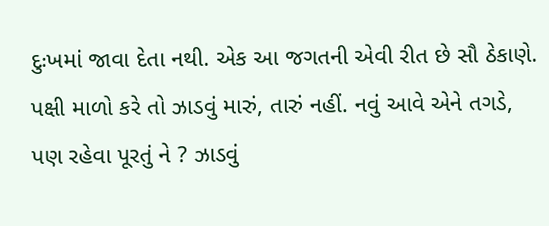દુઃખમાં જાવા દેતા નથી. એક આ જગતની એવી રીત છે સૌ ઠેકાણે. પક્ષી માળો કરે તો ઝાડવું મારું, તારું નહીં. નવું આવે એને તગડે, પણ રહેવા પૂરતું ને ? ઝાડવું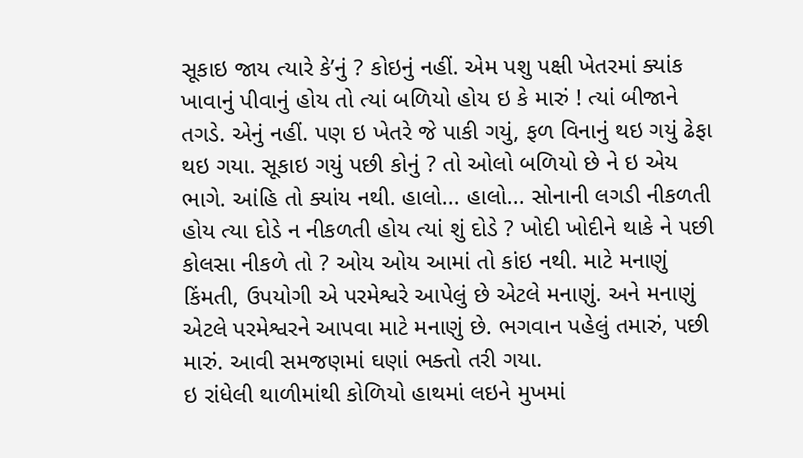સૂકાઇ જાય ત્યારે કે’નું ? કોઇનું નહીં. એમ પશુ પક્ષી ખેતરમાં ક્યાંક ખાવાનું પીવાનું હોય તો ત્યાં બળિયો હોય ઇ કે મારું ! ત્યાં બીજાને તગડે. એનું નહીં. પણ ઇ ખેતરે જે પાકી ગયું, ફળ વિનાનું થઇ ગયું ઢેફા થઇ ગયા. સૂકાઇ ગયું પછી કોનું ? તો ઓલો બળિયો છે ને ઇ એય ભાગે. આંહિ તો ક્યાંય નથી. હાલો... હાલો... સોનાની લગડી નીકળતી હોય ત્યા દોડે ન નીકળતી હોય ત્યાં શું દોડે ? ખોદી ખોદીને થાકે ને પછી કોલસા નીકળે તો ? ઓય ઓય આમાં તો કાંઇ નથી. માટે મનાણું કિંમતી, ઉપયોગી એ પરમેશ્વરે આપેલું છે એટલે મનાણું. અને મનાણું એટલે પરમેશ્વરને આપવા માટે મનાણું છે. ભગવાન પહેલું તમારું, પછી મારું. આવી સમજણમાં ઘણાં ભક્તો તરી ગયા.
ઇ રાંધેલી થાળીમાંથી કોળિયો હાથમાં લઇને મુખમાં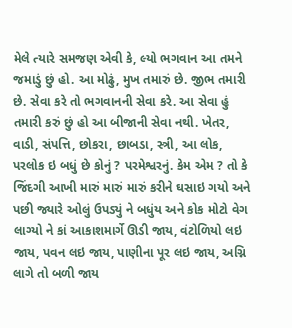મેલે ત્યારે સમજણ એવી કે, લ્યો ભગવાન આ તમને જમાડું છું હો. આ મોઢું, મુખ તમારું છે. જીભ તમારી છે. સેવા કરે તો ભગવાનની સેવા કરે. આ સેવા હું તમારી કરું છું હો આ બીજાની સેવા નથી. ખેતર, વાડી, સંપત્તિ, છોકરા, છાબડા, સ્ત્રી, આ લોક, પરલોક ઇ બધું છે કોનું ? પરમેશ્વરનું. કેમ એમ ? તો કે જિંદગી આખી મારું મારું મારું કરીને ઘસાઇ ગયો અને પછી જ્યારે ઓલું ઉપડ્યું ને બધુંય અને કોક મોટો વેગ લાગ્યો ને કાં આકાશમાર્ગે ઊડી જાય, વંટોળિયો લઇ જાય, પવન લઇ જાય, પાણીના પૂર લઇ જાય, અગ્નિ લાગે તો બળી જાય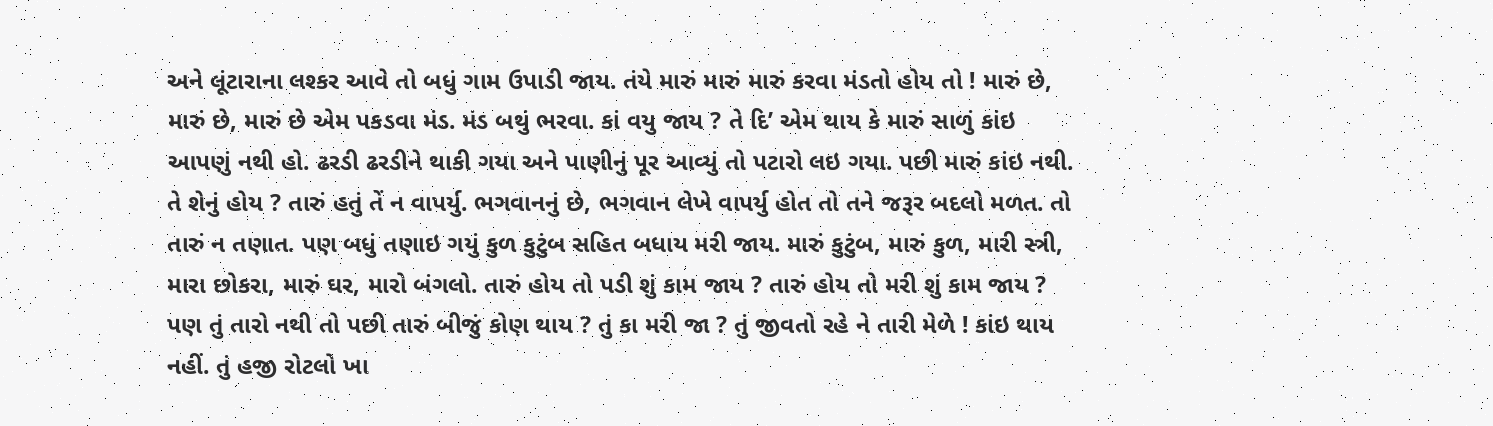અને લૂંટારાના લશ્કર આવે તો બધું ગામ ઉપાડી જાય. તંયે મારું મારું મારું કરવા મંડતો હોય તો ! મારું છે, મારું છે, મારું છે એમ પકડવા મંડ. મંડ બથું ભરવા. કાં વયુ જાય ? તે દિ’ એમ થાય કે મારું સાળું કાંઇ આપણું નથી હો. ઢરડી ઢરડીને થાકી ગયા અને પાણીનું પૂર આવ્યું તો પટારો લઇ ગયા. પછી મારું કાંઇ નથી. તે શેનું હોય ? તારું હતું તેં ન વાપર્યુ. ભગવાનનું છે, ભગવાન લેખે વાપર્યુ હોત તો તને જરૂર બદલો મળત. તો તારું ન તણાત. પણ બધું તણાઇ ગયું કુળ કુટુંબ સહિત બધાય મરી જાય. મારું કુટુંબ, મારું કુળ, મારી સ્ત્રી, મારા છોકરા, મારું ઘર, મારો બંગલો. તારું હોય તો પડી શું કામ જાય ? તારું હોય તો મરી શું કામ જાય ? પણ તું તારો નથી તો પછી તારું બીજું કોણ થાય ? તું કા મરી જા ? તું જીવતો રહે ને તારી મેળે ! કાંઇ થાય નહીં. તું હજી રોટલો ખા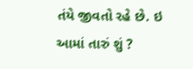તંયે જીવતો રહે છે. ઇ આમાં તારું શું ?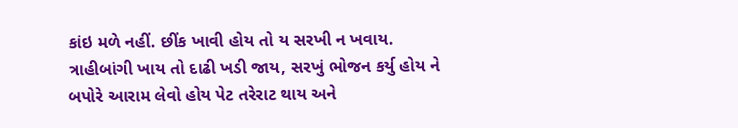કાંઇ મળે નહીં. છીંક ખાવી હોય તો ય સરખી ન ખવાય. ત્રાહીબાંગી ખાય તો દાઢી ખડી જાય, સરખું ભોજન કર્યુ હોય ને બપોરે આરામ લેવો હોય પેટ તરેરાટ થાય અને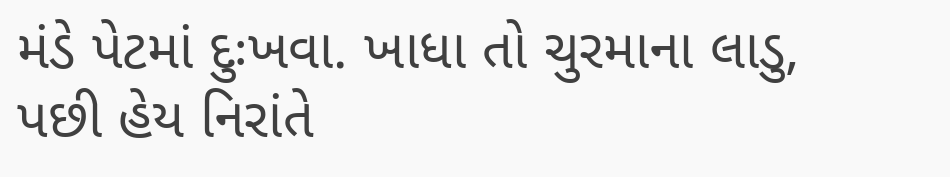મંડે પેટમાં દુઃખવા. ખાધા તો ચુરમાના લાડુ, પછી હેય નિરાંતે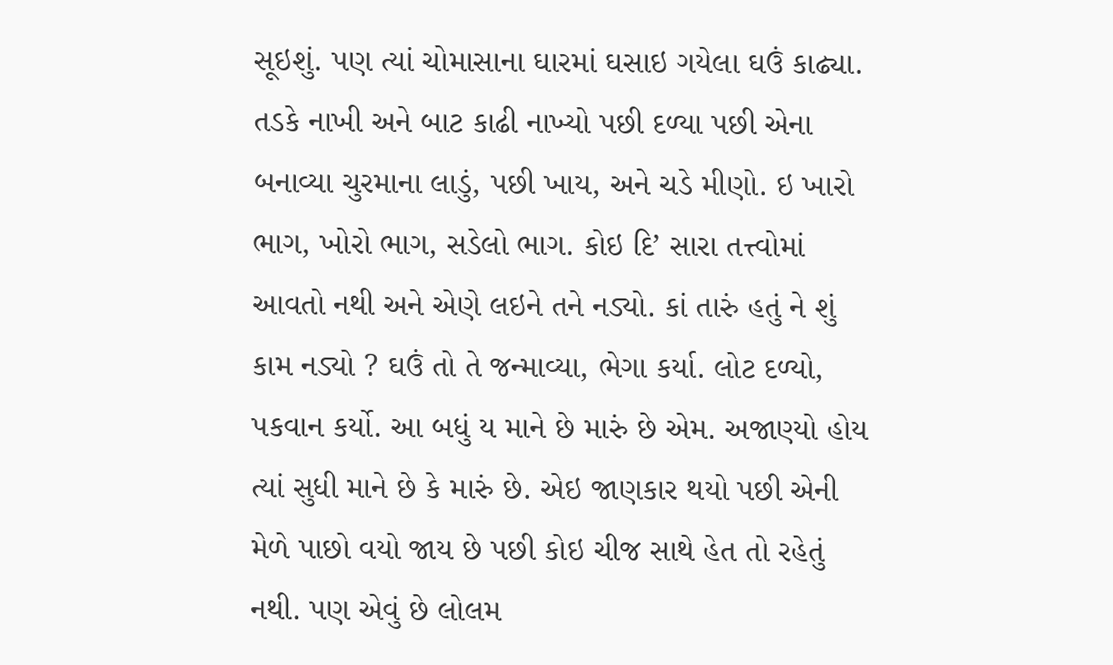સૂઇશું. પણ ત્યાં ચોમાસાના ઘારમાં ઘસાઇ ગયેલા ઘઉં કાઢ્યા. તડકે નાખી અને બાટ કાઢી નાખ્યો પછી દળ્યા પછી એના બનાવ્યા ચુરમાના લાડું, પછી ખાય, અને ચડે મીણો. ઇ ખારો ભાગ, ખોરો ભાગ, સડેલો ભાગ. કોઇ દિ’ સારા તત્ત્વોમાં આવતો નથી અને એણે લઇને તને નડ્યો. કાં તારું હતું ને શું કામ નડ્યો ? ઘઉં તો તે જન્માવ્યા, ભેગા કર્યા. લોટ દળ્યો, પકવાન કર્યો. આ બધું ય માને છે મારું છે એમ. અજાણ્યો હોય ત્યાં સુધી માને છે કે મારું છે. એઇ જાણકાર થયો પછી એની મેળે પાછો વયો જાય છે પછી કોઇ ચીજ સાથે હેત તો રહેતું નથી. પણ એવું છે લોલમ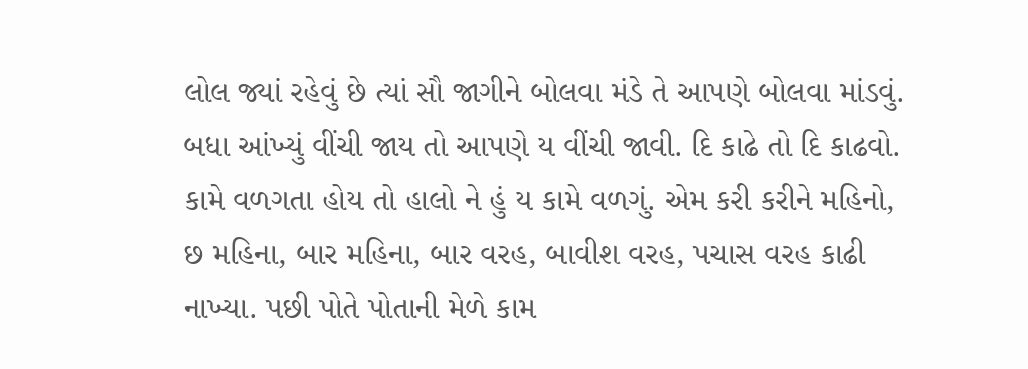લોલ જ્યાં રહેવું છે ત્યાં સૌ જાગીને બોલવા મંડે તે આપણે બોલવા માંડવું. બધા આંખ્યું વીંચી જાય તો આપણે ય વીંચી જાવી. દિ કાઢે તો દિ કાઢવો. કામે વળગતા હોય તો હાલો ને હું ય કામે વળગું. એમ કરી કરીને મહિનો, છ મહિના, બાર મહિના, બાર વરહ, બાવીશ વરહ, પચાસ વરહ કાઢી નાખ્યા. પછી પોતે પોતાની મેળે કામ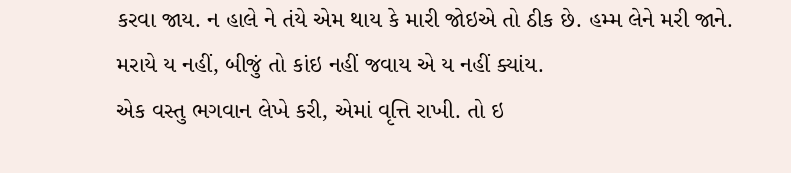કરવા જાય. ન હાલે ને તંયે એમ થાય કે મારી જોઇએ તો ઠીક છે. હમ્મ લેને મરી જાને. મરાયે ય નહીં, બીજું તો કાંઇ નહીં જવાય એ ય નહીં ક્યાંય.
એક વસ્તુ ભગવાન લેખે કરી, એમાં વૃત્તિ રાખી. તો ઇ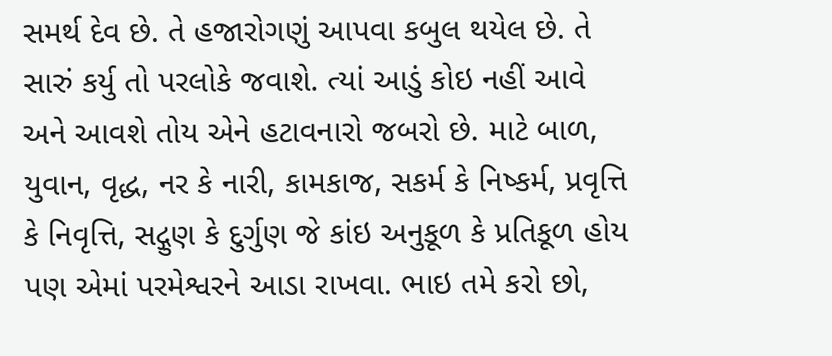સમર્થ દેવ છે. તે હજારોગણું આપવા કબુલ થયેલ છે. તે સારું કર્યુ તો પરલોકે જવાશે. ત્યાં આડું કોઇ નહીં આવે અને આવશે તોય એને હટાવનારો જબરો છે. માટે બાળ, યુવાન, વૃદ્ધ, નર કે નારી, કામકાજ, સકર્મ કે નિષ્કર્મ, પ્રવૃત્તિ કે નિવૃત્તિ, સદ્ગુણ કે દુર્ગુણ જે કાંઇ અનુકૂળ કે પ્રતિકૂળ હોય પણ એમાં પરમેશ્વરને આડા રાખવા. ભાઇ તમે કરો છો,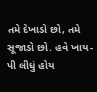તમે દેખાડો છો, તમે સૂજાડો છો. હવે ખાય-પી લીધું હોય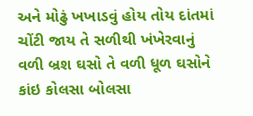અને મોઢું ખખાડવું હોય તોય દાંતમાં ચોંટી જાય તે સળીથી ખંખેરવાનું વળી બ્રશ ઘસો તે વળી ધૂળ ઘસોને કાંઇ કોલસા બોલસા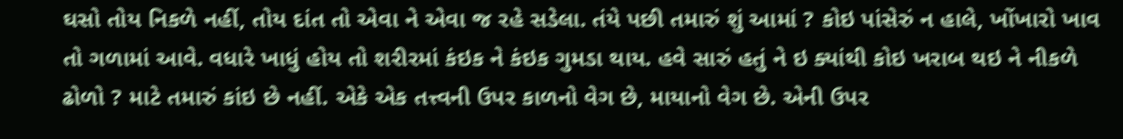ઘસો તોય નિકળે નહીં, તોય દાંત તો એવા ને એવા જ રહે સડેલા. તંયે પછી તમારું શું આમાં ? કોઇ પાંસેરું ન હાલે, ખોંખારો ખાવ તો ગળામાં આવે. વધારે ખાધું હોય તો શરીરમાં કંઇક ને કંઇક ગુમડા થાય. હવે સારું હતું ને ઇ ક્યાંથી કોઇ ખરાબ થઇ ને નીકળે ઢોળો ? માટે તમારું કાંઇ છે નહીં. એકે એક તત્ત્વની ઉપર કાળનો વેગ છે, માયાનો વેગ છે. એની ઉપર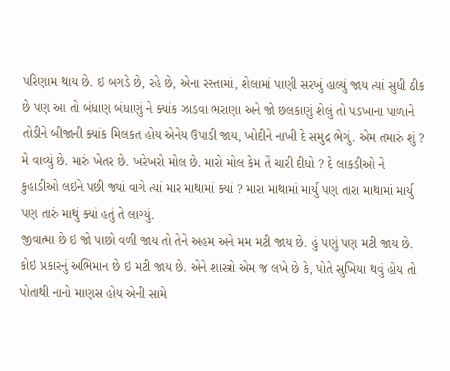પરિણામ થાય છે. ઇ બગડે છે, રહે છે, એના રસ્તામાં, શેલામાં પાણી સરખું હાલ્યું જાય ત્યાં સુધી ઠીક છે પણ આ તો બંધાણ બંધાણું ને ક્યાંક ઝાડવા ભરાણા અને જો છલકાણું શેલું તો પડખાના પાળાને તોડીને બીજાની ક્યાંક મિલકત હોય એનેય ઉપાડી જાય, ખોદીને નાખી દે સમુદ્ર ભેગું. એમ તમારું શું ? મે વાવ્યું છે. મારું ખેતર છે. ખરેખરો મોલ છે. મારો મોલ કેમ તેં ચારી દીધો ? દે લાકડીઓ ને કુહાડીઓ લઇને પછી જ્યાં વાગે ત્યાં માર માથામાં ક્યાં ? મારા માથામાં માર્યુ પણ તારા માથામાં માર્યુ પણ તારું માથું ક્યાં હતું તે લાગ્યું.
જીવાત્મા છે ઇ જો પાછો વળી જાય તો તેને અહમ અને મમ મટી જાય છે. હું પણું પણ મટી જાય છે. કોઇ પ્રકારનું અભિમાન છે ઇ મટી જાય છે. એને શાસ્ત્રો એમ જ લખે છે કે, પોતે સુખિયા થવું હોય તો પોતાથી નાનો માણસ હોય એની સામે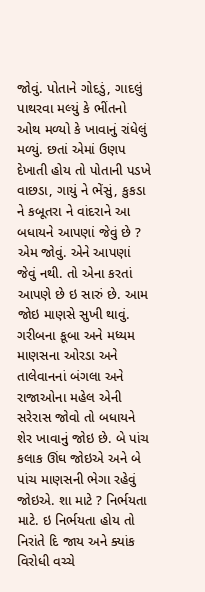જોવું. પોતાને ગોદડું, ગાદલું પાથરવા મલ્યું કે ભીંતનો ઓથ મળ્યો કે ખાવાનું રાંધેલું મળ્યું. છતાં એમાં ઉણપ દેખાતી હોય તો પોતાની પડખે વાછડા, ગાયું ને ભેંસું, કુકડા ને કબૂતરા ને વાંદરાને આ બધાયને આપણાં જેવું છે ? એમ જોવું. એને આપણાં જેવું નથી. તો એના કરતાં આપણે છે ઇ સારું છે. આમ જોઇ માણસે સુખી થાવું. ગરીબના કૂબા અને મધ્યમ માણસના ઓરડા અને તાલેવાનનાં બંગલા અને રાજાઓના મહેલ એની સરેરાસ જોવો તો બધાયને શેર ખાવાનું જોઇ છે. બે પાંચ કલાક ઊંઘ જોઇએ અને બે પાંચ માણસની ભેગા રહેવું જોઇએ. શા માટે ? નિર્ભયતા માટે. ઇ નિર્ભયતા હોય તો નિરાંતે દિ જાય અને ક્યાંક વિરોધી વચ્ચે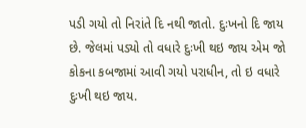પડી ગયો તો નિરાંતે દિ નથી જાતો. દુઃખનો દિ જાય છે. જેલમાં પડ્યો તો વધારે દુઃખી થઇ જાય એમ જો કોકના કબજામાં આવી ગયો પરાધીન, તો ઇ વધારે દુઃખી થઇ જાય.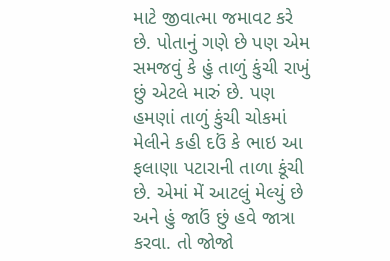માટે જીવાત્મા જમાવટ કરે છે. પોતાનું ગણે છે પણ એમ સમજવું કે હું તાળું કુંચી રાખું છું એટલે મારું છે. પણ હમણાં તાળું કુંચી ચોકમાં મેલીને કહી દઉં કે ભાઇ આ ફલાણા પટારાની તાળા કૂંચી છે. એમાં મેં આટલું મેલ્યું છે અને હું જાઉં છું હવે જાત્રા કરવા. તો જોજો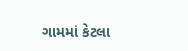ગામમાં કેટલા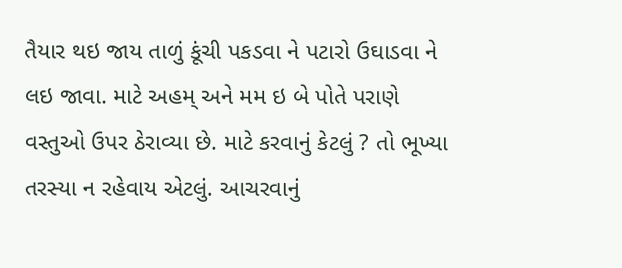તૈયાર થઇ જાય તાળું કૂંચી પકડવા ને પટારો ઉઘાડવા ને લઇ જાવા. માટે અહમ્ અને મમ ઇ બે પોતે પરાણે વસ્તુઓ ઉપર ઠેરાવ્યા છે. માટે કરવાનું કેટલું ? તો ભૂખ્યા તરસ્યા ન રહેવાય એટલું. આચરવાનું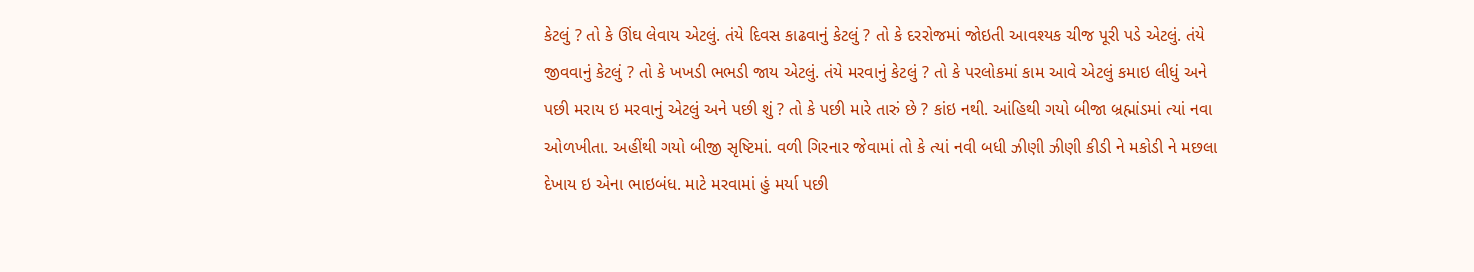કેટલું ? તો કે ઊંઘ લેવાય એટલું. તંયે દિવસ કાઢવાનું કેટલું ? તો કે દરરોજમાં જોઇતી આવશ્યક ચીજ પૂરી પડે એટલું. તંયે જીવવાનું કેટલું ? તો કે ખખડી ભભડી જાય એટલું. તંયે મરવાનું કેટલું ? તો કે પરલોકમાં કામ આવે એટલું કમાઇ લીધું અને પછી મરાય ઇ મરવાનું એટલું અને પછી શું ? તો કે પછી મારે તારું છે ? કાંઇ નથી. આંહિથી ગયો બીજા બ્રહ્માંડમાં ત્યાં નવા ઓળખીતા. અહીંથી ગયો બીજી સૃષ્ટિમાં. વળી ગિરનાર જેવામાં તો કે ત્યાં નવી બધી ઝીણી ઝીણી કીડી ને મકોડી ને મછલા દેખાય ઇ એના ભાઇબંધ. માટે મરવામાં હું મર્યા પછી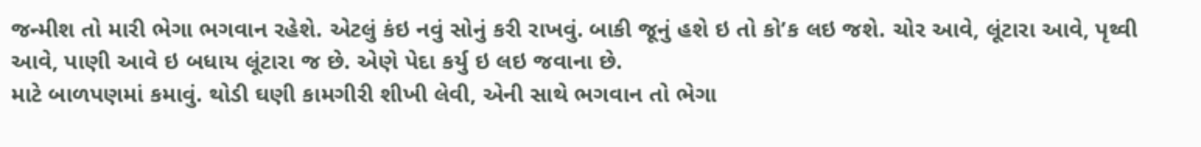જન્મીશ તો મારી ભેગા ભગવાન રહેશે. એટલું કંઇ નવું સોનું કરી રાખવું. બાકી જૂનું હશે ઇ તો કો’ક લઇ જશે. ચોર આવે, લૂંટારા આવે, પૃથ્વી આવે, પાણી આવે ઇ બધાય લૂંટારા જ છે. એણે પેદા કર્યુ ઇ લઇ જવાના છે.
માટે બાળપણમાં કમાવું. થોડી ઘણી કામગીરી શીખી લેવી, એની સાથે ભગવાન તો ભેગા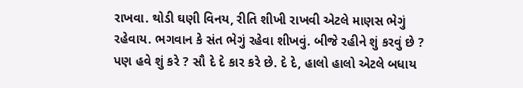રાખવા. થોડી ઘણી વિનય, રીતિ શીખી રાખવી એટલે માણસ ભેગું રહેવાય. ભગવાન કે સંત ભેગું રહેવા શીખવું. બીજે રહીને શું કરવું છે ? પણ હવે શું કરે ? સૌ દે દે કાર કરે છે. દે દે, હાલો હાલો એટલે બધાય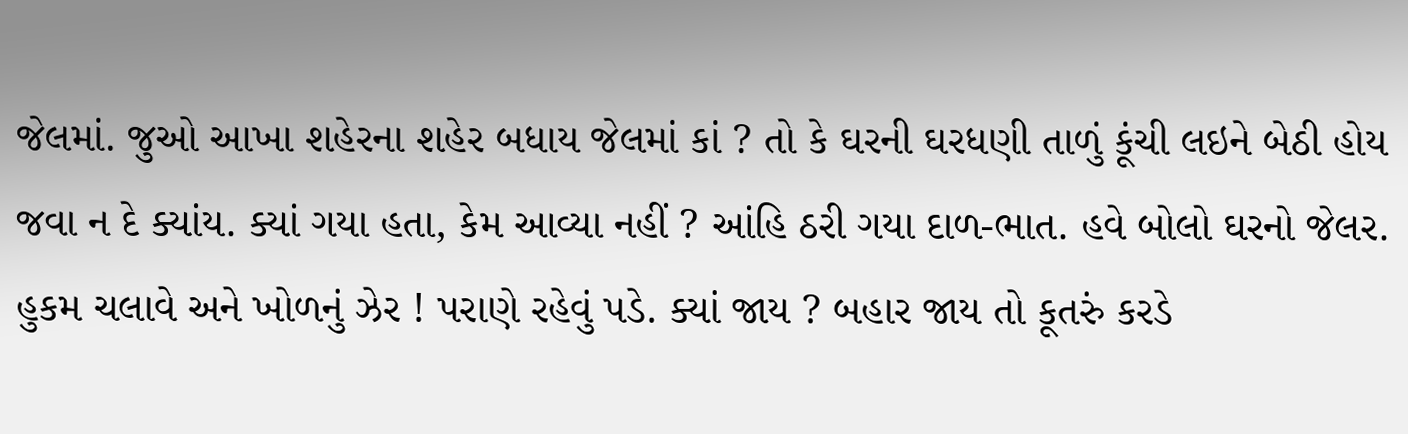જેલમાં. જુઓ આખા શહેરના શહેર બધાય જેલમાં કાં ? તો કે ઘરની ઘરધણી તાળું કૂંચી લઇને બેઠી હોય જવા ન દે ક્યાંય. ક્યાં ગયા હતા, કેમ આવ્યા નહીં ? આંહિ ઠરી ગયા દાળ-ભાત. હવે બોલો ઘરનો જેલર. હુકમ ચલાવે અને ખોળનું ઝેર ! પરાણે રહેવું પડે. ક્યાં જાય ? બહાર જાય તો કૂતરું કરડે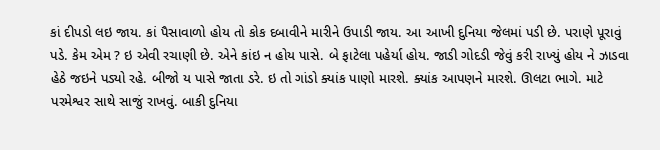કાં દીપડો લઇ જાય. કાં પૈસાવાળો હોય તો કોક દબાવીને મારીને ઉપાડી જાય. આ આખી દુનિયા જેલમાં પડી છે. પરાણે પૂરાવું પડે. કેમ એમ ? ઇ એવી રચાણી છે. એને કાંઇ ન હોય પાસે. બે ફાટેલા પહેર્યા હોય. જાડી ગોદડી જેવું કરી રાખ્યું હોય ને ઝાડવા હેઠે જઇને પડ્યો રહે. બીજો ય પાસે જાતા ડરે. ઇ તો ગાંડો ક્યાંક પાણો મારશે. ક્યાંક આપણને મારશે. ઊલટા ભાગે. માટે પરમેશ્વર સાથે સાજું રાખવું. બાકી દુનિયા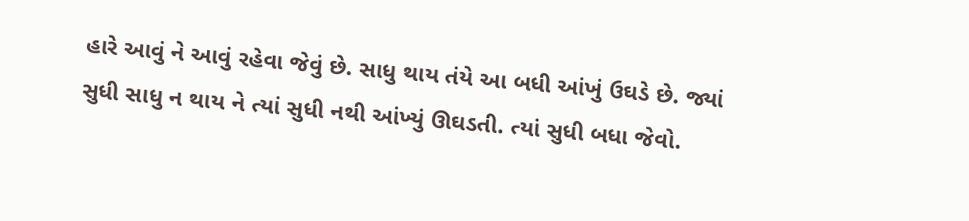હારે આવું ને આવું રહેવા જેવું છે. સાધુ થાય તંયે આ બધી આંખું ઉઘડે છે. જ્યાં સુધી સાધુ ન થાય ને ત્યાં સુધી નથી આંખ્યું ઊઘડતી. ત્યાં સુધી બધા જેવો.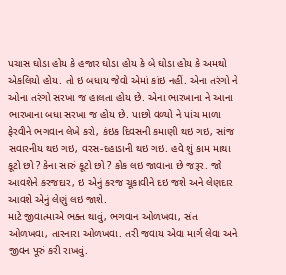પચાસ ઘોડા હોય કે હજાર ઘોડા હોય કે બે ઘોડા હોય કે અમથો એકલિયો હોય. તો ઇ બધાય જેવો એમાં કાંઇ નહીં. એના તરંગો ને ઓના તરંગો સરખા જ હાલતા હોય છે. એના ભારખાના ને આના ભારખાના બધા સરખા જ હોય છે. પાછો વળ્યો ને પાંચ માળા ફેરવીને ભગવાન લેખે કરો, કંઇક દિવસની કમાણી થઇ ગઇ, સાંજ સવારનીય થઇ ગઇ, વરસ-દહાડાની થઇ ગઇ. હવે શું કામ માથા કૂટો છો ? કેના સારું કૂટો છો ? કોક લઇ જાવાના છે જરૂર. જો આવશેને કરજદાર, ઇ એનું કરજ ચૂકાવીને દઇ જશે અને લેણદાર આવશે એનું લેણું લઇ જાશે.
માટે જીવાત્માએ ભક્ત થાવું, ભગવાન ઓળખવા, સંત ઓળખવા, તારનારા ઓળખવા. તરી જવાય એવા માર્ગ લેવા અને જીવન પૂરું કરી રાખવું.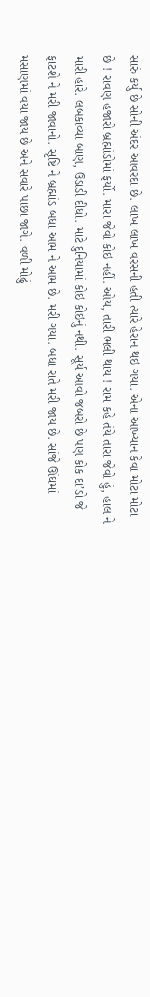સારું કર્યુ છે સોની અંદર આવરદા છે. લાખ લાખ વરસની હતી ત્યારે હેરાન થઇ ગયા. એના આખ્યાન કેવા મોટા મોટા છે ! રાવણ હજારો બ્રહ્માંડોમાં ફર્યો. મારા જેવો કોઇ નહીં. ઓય, તારી ભલી થાય ! રામ કહે તંયે તારા જેવો હું, હાલ ને મારી હારે. લબકાવ્યા બાણ, ઉડાડી દીધો. માટે દુનિયામાં કોઇ કોઇનું નથી. સૂર્ય આવો જબરો છે પણ કોક દા’ડો જે ફાટશે ને મરી જાવાનો. સૃષ્ટિ ને બ્રહ્માંડ બધા આમ ને આમ છે. મરી ગયા. બધા રાતે મરી જાય છે. સાંજે ઊંઘમાં મસાણમાં વયા જાય છે અને સવારે પાછા જાગે. વળી મોઢું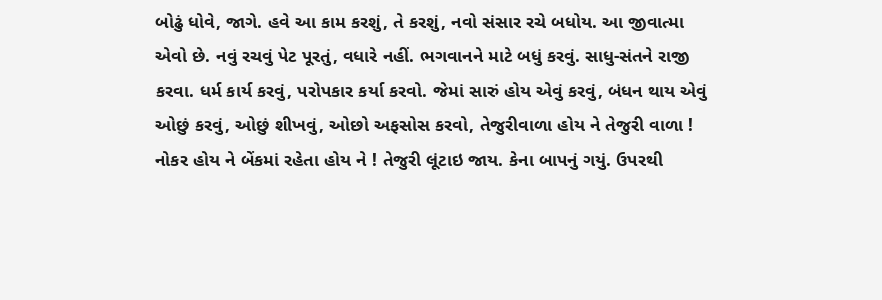બોઢું ધોવે, જાગે. હવે આ કામ કરશું, તે કરશું, નવો સંસાર રચે બધોય. આ જીવાત્મા એવો છે. નવું રચવું પેટ પૂરતું, વધારે નહીં. ભગવાનને માટે બધું કરવું. સાધુ-સંતને રાજી કરવા. ધર્મ કાર્ય કરવું, પરોપકાર કર્યા કરવો. જેમાં સારું હોય એવું કરવું, બંધન થાય એવું ઓછું કરવું, ઓછું શીખવું, ઓછો અફસોસ કરવો, તેજુરીવાળા હોય ને તેજુરી વાળા ! નોકર હોય ને બેંકમાં રહેતા હોય ને ! તેજુરી લૂંટાઇ જાય. કેના બાપનું ગયું. ઉપરથી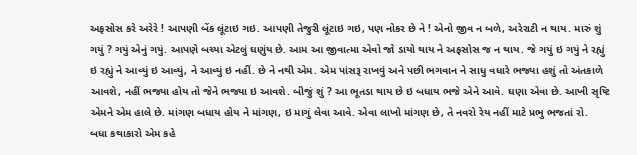અફસોસ કરે અરેરે ! આપણી બેંક લૂંટાઇ ગઇ. આપણી તેજુરી લૂંટાઇ ગઇ, પણ નોકર છે ને ! એનો જીવ ન બળે, અરેરાટી ન થાય. મારું શું ગયું ? ગયું એનું ગયું. આપણે બચ્યા એટલું ઘણુંય છે. આમ આ જીવાત્મા એવો જો ડાયો થાય ને અફસોસ જ ન થાય. જે ગયું ઇ ગયું ને રહ્યું ઇ રહ્યું ને આવ્યું ઇ આવ્યું, ને આવ્યું ઇ નહીં. છે ને નથી એમ. એમ પાંસરૂ રાખવું અને પછી ભગવાન ને સાધુ વધારે ભજ્યા હશું તો અંતકાળે આવશે, નહીં ભજ્યા હોય તો જેને ભજ્યા ઇ આવશે. બીજું શું ? આ ભૂતડા થાય છે ઇ બધાય ભજે એને આવે. ઘણા એવા છે. આખી સૃષ્ટિ એમને એમ હાલે છે. માંગણ બધાય હોય ને માંગણ, ઇ માગું લેવા આવે. એવા લાખો માંગણ છે, તે નવરો રેય નહીં માટે પ્રભુ ભજતાં રો.
બધા કથાકારો એમ કહે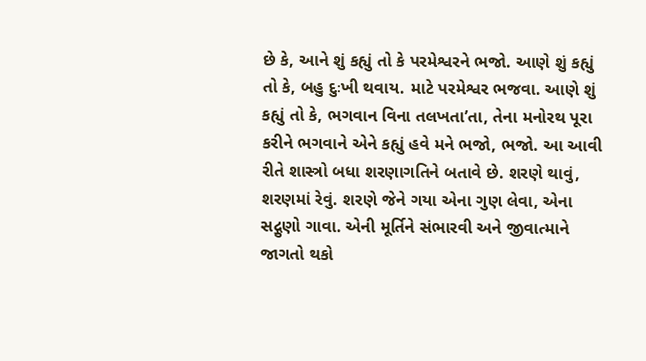છે કે, આને શું કહ્યું તો કે પરમેશ્વરને ભજો. આણે શું કહ્યું તો કે, બહુ દુઃખી થવાય. માટે પરમેશ્વર ભજવા. આણે શું કહ્યું તો કે, ભગવાન વિના તલખતા’તા, તેના મનોરથ પૂરા કરીને ભગવાને એને કહ્યું હવે મને ભજો, ભજો. આ આવી રીતે શાસ્ત્રો બધા શરણાગતિને બતાવે છે. શરણે થાવું, શરણમાં રેવું. શરણે જેને ગયા એના ગુણ લેવા, એના સદ્ગુણો ગાવા. એની મૂર્તિને સંભારવી અને જીવાત્માને જાગતો થકો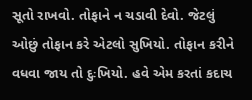સૂતો રાખવો. તોફાને ન ચડાવી દેવો. જેટલું ઓછું તોફાન કરે એટલો સુખિયો. તોફાન કરીને વધવા જાય તો દુઃખિયો. હવે એમ કરતાં કદાચ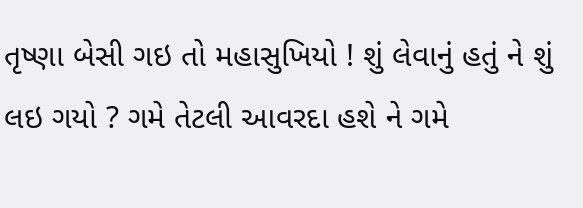તૃષ્ણા બેસી ગઇ તો મહાસુખિયો ! શું લેવાનું હતું ને શું લઇ ગયો ? ગમે તેટલી આવરદા હશે ને ગમે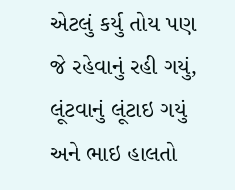એટલું કર્યુ તોય પણ જે રહેવાનું રહી ગયું, લૂંટવાનું લૂંટાઇ ગયું અને ભાઇ હાલતો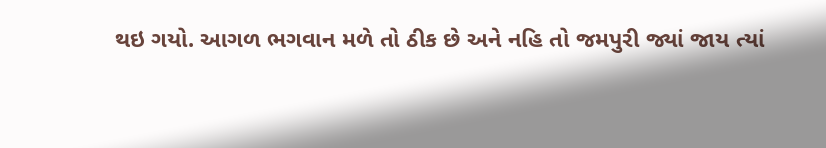થઇ ગયો. આગળ ભગવાન મળે તો ઠીક છે અને નહિ તો જમપુરી જ્યાં જાય ત્યાં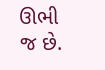ઊભી જ છે.